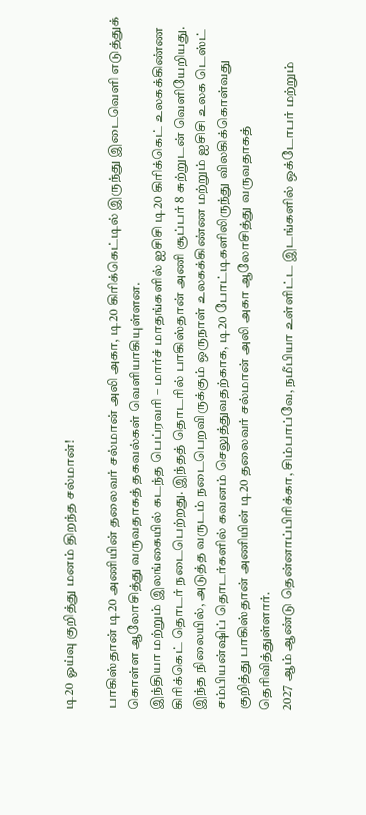டி20 ஓய்வு குறித்து மனம் திறந்த சல்மான்!

பாகிஸ்தான் டி20 அணியின் தலைவர் சல்மான் அலி அகா, டி20 கிரிக்கெட்டில் இருந்து இடைவெளி எடுத்துக் கொள்ள ஆலோசித்து வருவதாகத் தகவல்கள் வெளியாகியுள்ளன.
இந்தியா மற்றும் இலங்கையில் கடந்த பெப்ரவரி – மார்ச் மாதங்களில் ஐசிசி டி20 கிரிக்கெட் உலகக்கிண்ண கிரிக்கெட் தொடர் நடைபெற்றது. இந்தத் தொடரில் பாகிஸ்தான் அணி சூப்பர் 8 சுற்றுடன் வெளியேறியது.
இந்த நிலையில், அடுத்த வருடம் நடைபெறவிருக்கும் ஒருநாள் உலகக்கிண்ண மற்றும் ஐசிசி உலக டெஸ்ட் சம்பியன்ஷிப் தொடர்களில் கவனம் செலுத்துவதற்காக, டி20 போட்டிகளிலிருந்து விலகிக்கொள்வது குறித்து பாகிஸ்தான் அணியின் டி20 தலைவர் சல்மான் அலி அகா ஆலோசித்து வருவதாகத் தெரிவித்துள்ளார்.
2027 ஆம் ஆண்டு தென்னாப்பிரிக்கா, சிம்பாப்வே, நமீபியா உள்ளிட்ட இடங்களில் ஒக்டோபர் மற்றும்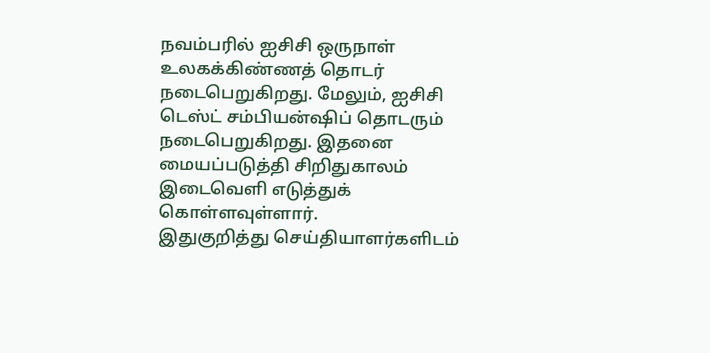நவம்பரில் ஐசிசி ஒருநாள் உலகக்கிண்ணத் தொடர் நடைபெறுகிறது. மேலும், ஐசிசி டெஸ்ட் சம்பியன்ஷிப் தொடரும் நடைபெறுகிறது. இதனை மையப்படுத்தி சிறிதுகாலம் இடைவெளி எடுத்துக் கொள்ளவுள்ளார்.
இதுகுறித்து செய்தியாளர்களிடம்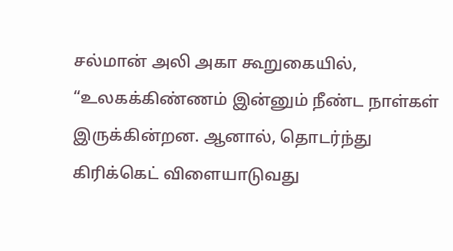சல்மான் அலி அகா கூறுகையில், “உலகக்கிண்ணம் இன்னும் நீண்ட நாள்கள் இருக்கின்றன. ஆனால், தொடர்ந்து கிரிக்கெட் விளையாடுவது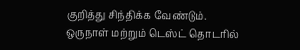குறித்து சிந்திக்க வேண்டும். ஒருநாள் மற்றும் டெஸ்ட் தொடரில்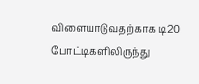விளையாடுவதற்காக டி20 போட்டிகளிலிருந்து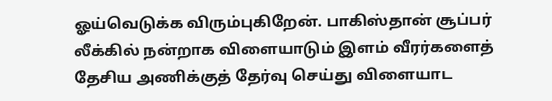ஓய்வெடுக்க விரும்புகிறேன். பாகிஸ்தான் சூப்பர் லீக்கில் நன்றாக விளையாடும் இளம் வீரர்களைத் தேசிய அணிக்குத் தேர்வு செய்து விளையாட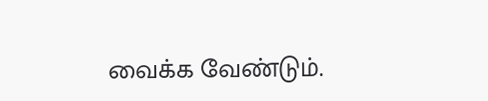வைக்க வேண்டும்.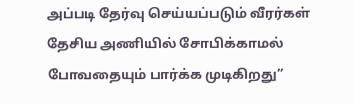அப்படி தேர்வு செய்யப்படும் வீரர்கள் தேசிய அணியில் சோபிக்காமல் போவதையும் பார்க்க முடிகிறது”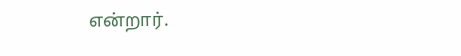என்றார்.